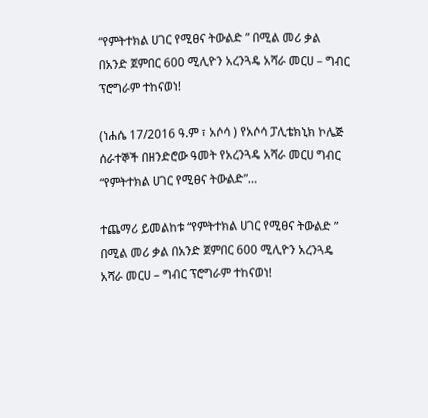“የምትተክል ሀገር የሚፀና ትውልድ ” በሚል መሪ ቃል በአንድ ጀምበር 600 ሚሊዮን አረንጓዴ አሻራ መርሀ – ግብር ፕሮግራም ተከናወነ!

(ነሐሴ 17/2016 ዓ.ም ፣ አሶሳ ) የአሶሳ ፓሊቴክኒክ ኮሌጅ ሰራተኞች በዘንድሮው ዓመት የአረንጓዴ አሻራ መርሀ ግብር “የምትተክል ሀገር የሚፀና ትውልድ”…

ተጨማሪ ይመልከቱ “የምትተክል ሀገር የሚፀና ትውልድ ” በሚል መሪ ቃል በአንድ ጀምበር 600 ሚሊዮን አረንጓዴ አሻራ መርሀ – ግብር ፕሮግራም ተከናወነ!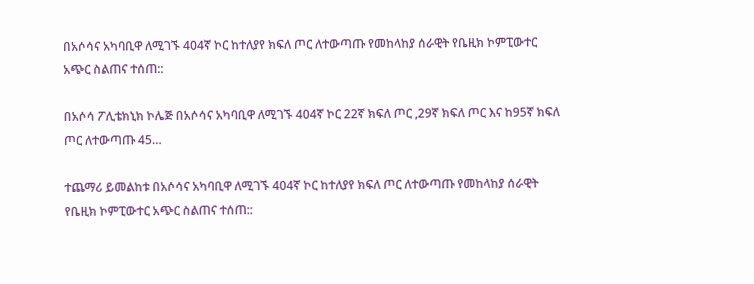በአሶሳና አካባቢዋ ለሚገኙ 404ኛ ኮር ከተለያየ ክፍለ ጦር ለተውጣጡ የመከላከያ ሰራዊት የቤዚክ ኮምፒውተር አጭር ስልጠና ተሰጠ::

በአሶሳ ፖሊቴክኒክ ኮሌጅ በአሶሳና አካባቢዋ ለሚገኙ 404ኛ ኮር 22ኛ ክፍለ ጦር ,29ኛ ክፍለ ጦር እና ከ95ኛ ክፍለ ጦር ለተውጣጡ 45…

ተጨማሪ ይመልከቱ በአሶሳና አካባቢዋ ለሚገኙ 404ኛ ኮር ከተለያየ ክፍለ ጦር ለተውጣጡ የመከላከያ ሰራዊት የቤዚክ ኮምፒውተር አጭር ስልጠና ተሰጠ::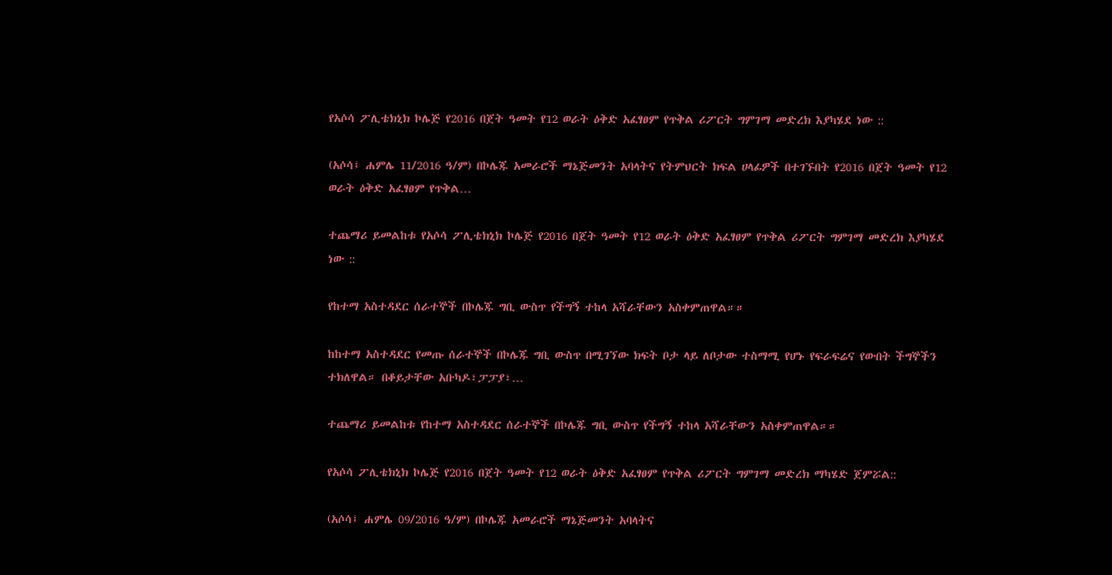የአሶሳ ፖሊቴክኒክ ኮሌጅ የ2016 በጀት ዓመት የ12 ወራት ዕቅድ አፈፃፀም የጥቅል ሪፖርት ግምገማ መድረክ እያካሄደ ነው ::

(አሶሳ፤ ሐምሌ 11/2016 ዓ/ም) በኮሌጁ አመራሮች ማኔጅመንት አባላትና የትምህርት ክፍል ሀላፊዎች በተገኙበት የ2016 በጀት ዓመት የ12 ወራት ዕቅድ አፈፃፀም የጥቅል…

ተጨማሪ ይመልከቱ የአሶሳ ፖሊቴክኒክ ኮሌጅ የ2016 በጀት ዓመት የ12 ወራት ዕቅድ አፈፃፀም የጥቅል ሪፖርት ግምገማ መድረክ እያካሄደ ነው ::

የከተማ አስተዳደር ሰራተኞች በኮሌጁ ግቢ ውስጥ የችግኝ ተከላ አሻራቸውን አስቀምጠዋል።።

ከከተማ አስተዳደር የመጡ ሰራተኞች በኮሌጁ ግቢ ውስጥ በሚገኘው ክፍት ቦታ ላይ ለቦታው ተስማሚ የሆኑ የፍራፍሬና የውበት ችግኞችን ተክለዋል። በቆይታቸው አቡካዶ፣ፓፓያ፣…

ተጨማሪ ይመልከቱ የከተማ አስተዳደር ሰራተኞች በኮሌጁ ግቢ ውስጥ የችግኝ ተከላ አሻራቸውን አስቀምጠዋል።።

የአሶሳ ፖሊቴክኒክ ኮሌጅ የ2016 በጀት ዓመት የ12 ወራት ዕቅድ አፈፃፀም የጥቅል ሪፖርት ግምገማ መድረክ ማካሄድ ጀምሯል::

(አሶሳ፤ ሐምሌ 09/2016 ዓ/ም) በኮሌጁ አመራሮች ማኔጅመንት አባላትና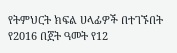የትምህርት ክፍል ሀላፊዎች በተገኙበት የ2016 በጀት ዓመት የ12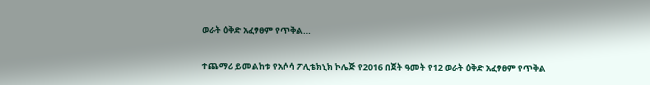ወራት ዕቅድ አፈፃፀም የጥቅል…

ተጨማሪ ይመልከቱ የአሶሳ ፖሊቴክኒክ ኮሌጅ የ2016 በጀት ዓመት የ12 ወራት ዕቅድ አፈፃፀም የጥቅል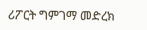ሪፖርት ግምገማ መድረክ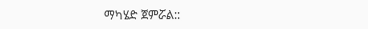ማካሄድ ጀምሯል::